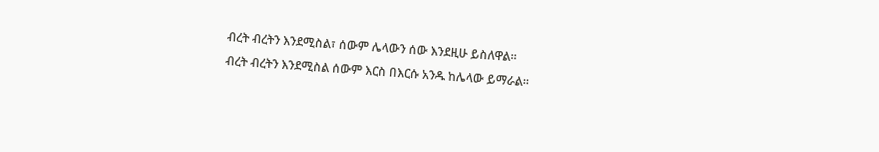ብረት ብረትን እንደሚስል፣ ሰውም ሌላውን ሰው እንደዚሁ ይስለዋል።
ብረት ብረትን እንደሚስል ሰውም እርስ በእርሱ አንዱ ከሌላው ይማራል።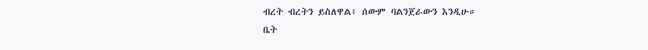ብረት ብረትን ይስለዋል፥ ሰውም ባልንጀራውን እንዲሁ።
ቤት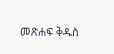መጽሐፍ ቅዱስ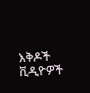እቅዶች
ቪዲዮዎች